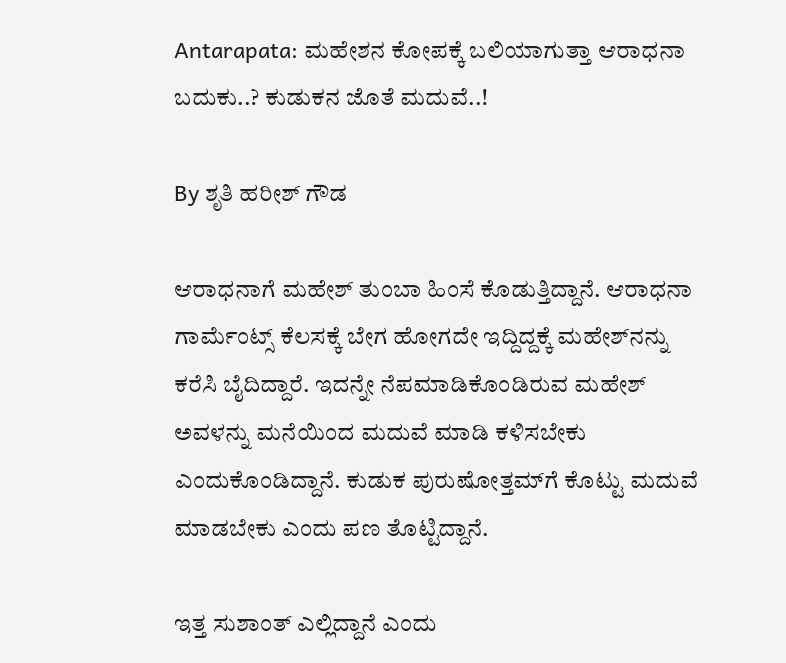Antarapata: ಮಹೇಶನ ಕೋಪಕ್ಕೆ ಬಲಿಯಾಗುತ್ತಾ ಆರಾಧನಾ ಬದುಕು..? ಕುಡುಕನ ಜೊತೆ ಮದುವೆ..!

By ಶೃತಿ ಹರೀಶ್ ಗೌಡ

ಆರಾಧನಾಗೆ ಮಹೇಶ್ ತುಂಬಾ ಹಿಂಸೆ ಕೊಡುತ್ತಿದ್ದಾನೆ. ಆರಾಧನಾ ಗಾರ್ಮೆಂಟ್ಸ್ ಕೆಲಸಕ್ಕೆ ಬೇಗ ಹೋಗದೇ ಇದ್ದಿದ್ದಕ್ಕೆ ಮಹೇಶ್‌ನನ್ನು ಕರೆಸಿ ಬೈದಿದ್ದಾರೆ. ಇದನ್ನೇ ನೆಪಮಾಡಿಕೊಂಡಿರುವ ಮಹೇಶ್ ಅವಳನ್ನು ಮನೆಯಿಂದ ಮದುವೆ ಮಾಡಿ ಕಳಿಸಬೇಕು ಎಂದುಕೊಂಡಿದ್ದಾನೆ. ಕುಡುಕ ಪುರುಷೋತ್ತಮ್‌ಗೆ ಕೊಟ್ಟು ಮದುವೆ ಮಾಡಬೇಕು ಎಂದು ಪಣ ತೊಟ್ಟಿದ್ದಾನೆ.

ಇತ್ತ ಸುಶಾಂತ್ ಎಲ್ಲಿದ್ದಾನೆ ಎಂದು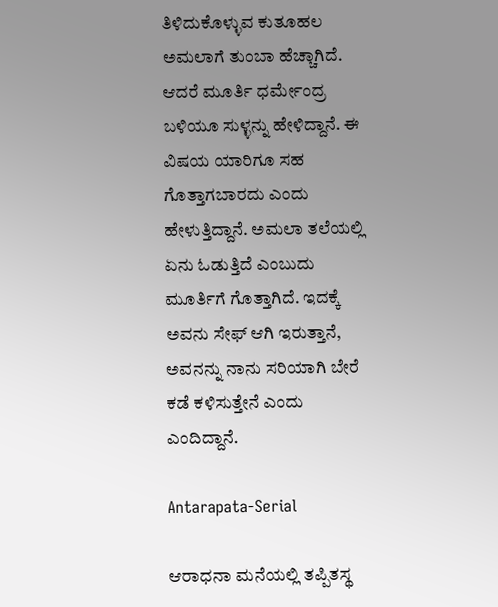ತಿಳಿದುಕೊಳ್ಳುವ ಕುತೂಹಲ ಅಮಲಾಗೆ ತುಂಬಾ ಹೆಚ್ಚಾಗಿದೆ. ಆದರೆ ಮೂರ್ತಿ ಧರ್ಮೇಂದ್ರ ಬಳಿಯೂ ಸುಳ್ಳನ್ನು ಹೇಳಿದ್ದಾನೆ. ಈ ವಿಷಯ ಯಾರಿಗೂ ಸಹ ಗೊತ್ತಾಗಬಾರದು ಎಂದು ಹೇಳುತ್ತಿದ್ದಾನೆ. ಅಮಲಾ ತಲೆಯಲ್ಲಿ ಏನು ಓಡುತ್ತಿದೆ ಎಂಬುದು ಮೂರ್ತಿಗೆ ಗೊತ್ತಾಗಿದೆ. ಇದಕ್ಕೆ ಅವನು ಸೇಫ್ ಆಗಿ ಇರುತ್ತಾನೆ, ಅವನನ್ನು ನಾನು ಸರಿಯಾಗಿ ಬೇರೆ ಕಡೆ ಕಳಿಸುತ್ತೇನೆ ಎಂದು ಎಂದಿದ್ದಾನೆ.

Antarapata-Serial

ಆರಾಧನಾ ಮನೆಯಲ್ಲಿ ತಪ್ಪಿತಸ್ಥ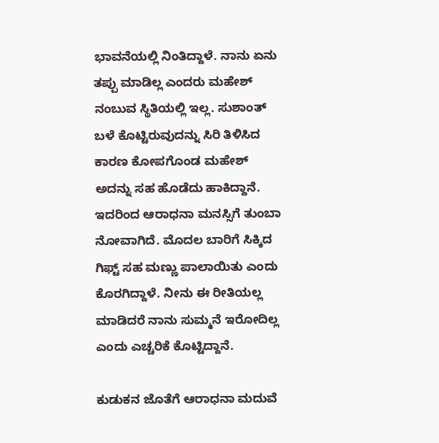ಭಾವನೆಯಲ್ಲಿ ನಿಂತಿದ್ದಾಳೆ. ನಾನು ಏನು ತಪ್ಪು ಮಾಡಿಲ್ಲ ಎಂದರು‌ ಮಹೇಶ್ ನಂಬುವ ಸ್ಥಿತಿಯಲ್ಲಿ ಇಲ್ಲ‌. ಸುಶಾಂತ್ ಬಳೆ ಕೊಟ್ಟಿರುವುದನ್ನು ಸಿರಿ ತಿಳಿಸಿದ ಕಾರಣ ಕೋಪಗೊಂಡ ಮಹೇಶ್ ಅದನ್ನು ಸಹ ಹೊಡೆದು ಹಾಕಿದ್ದಾನೆ. ಇದರಿಂದ ಆರಾಧನಾ ಮನಸ್ಸಿಗೆ ತುಂಬಾ ನೋವಾಗಿದೆ. ಮೊದಲ ಬಾರಿಗೆ ಸಿಕ್ಕಿದ ಗಿಫ್ಟ್ ಸಹ ಮಣ್ಣು ಪಾಲಾಯಿತು ಎಂದು ಕೊರಗಿದ್ದಾಳೆ. ನೀನು ಈ ರೀತಿಯಲ್ಲ ಮಾಡಿದರೆ ನಾನು ಸುಮ್ಮನೆ ಇರೋದಿಲ್ಲ ಎಂದು ಎಚ್ಚರಿಕೆ ಕೊಟ್ಟಿದ್ದಾನೆ.

ಕುಡುಕನ ಜೊತೆಗೆ ಆರಾಧನಾ ಮದುವೆ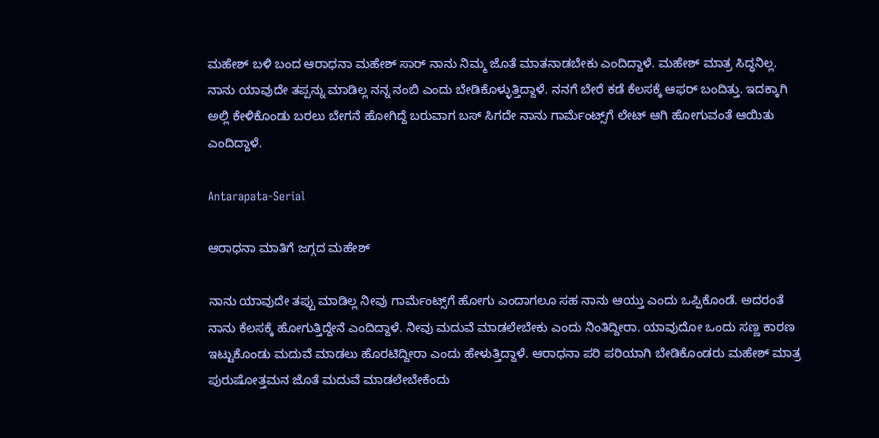ಮಹೇಶ್ ಬಳಿ ಬಂದ ಆರಾಧನಾ ಮಹೇಶ್ ಸಾರ್ ನಾನು ನಿಮ್ಮ ಜೊತೆ ಮಾತನಾಡಬೇಕು ಎಂದಿದ್ದಾಳೆ. ಮಹೇಶ್ ಮಾತ್ರ ಸಿದ್ಧನಿಲ್ಲ. ನಾನು ಯಾವುದೇ ತಪ್ಪನ್ನು ಮಾಡಿಲ್ಲ ನನ್ನ ನಂಬಿ ಎಂದು ಬೇಡಿಕೊಳ್ಳುತ್ತಿದ್ದಾಳೆ. ನನಗೆ ಬೇರೆ ಕಡೆ ಕೆಲಸಕ್ಕೆ ಆಫರ್ ಬಂದಿತ್ತು. ಇದಕ್ಕಾಗಿ ಅಲ್ಲಿ ಕೇಳಿಕೊಂಡು ಬರಲು ಬೇಗನೆ ಹೋಗಿದ್ದೆ ಬರುವಾಗ ಬಸ್ ಸಿಗದೇ‌ ನಾನು ಗಾರ್ಮೆಂಟ್ಸ್‌ಗೆ ಲೇಟ್ ಆಗಿ ಹೋಗುವಂತೆ ಆಯಿತು ಎಂದಿದ್ದಾಳೆ.

Antarapata-Serial

ಆರಾಧನಾ ಮಾತಿಗೆ ಜಗ್ಗದ ಮಹೇಶ್

ನಾನು ಯಾವುದೇ ತಪ್ಪು ಮಾಡಿಲ್ಲ ನೀವು ಗಾರ್ಮೆಂಟ್ಸ್‌ಗೆ ಹೋಗು ಎಂದಾಗಲೂ ಸಹ ನಾನು ಆಯ್ತು ಎಂದು ಒಪ್ಪಿಕೊಂಡೆ. ಅದರಂತೆ ನಾನು ಕೆಲಸಕ್ಕೆ ಹೋಗುತ್ತಿದ್ದೇನೆ ಎಂದಿದ್ದಾಳೆ. ನೀವು ಮದುವೆ ಮಾಡಲೇಬೇಕು ಎಂದು ನಿಂತಿದ್ದೀರಾ. ಯಾವುದೋ ಒಂದು ಸಣ್ಣ ಕಾರಣ ಇಟ್ಟುಕೊಂಡು ಮದುವೆ ಮಾಡಲು ಹೊರಟಿದ್ದೀರಾ ಎಂದು ಹೇಳುತ್ತಿದ್ದಾಳೆ. ಆರಾಧನಾ ಪರಿ ಪರಿಯಾಗಿ ಬೇಡಿಕೊಂಡರು ಮಹೇಶ್ ಮಾತ್ರ ಪುರುಷೋತ್ತಮನ ಜೊತೆ ಮದುವೆ ಮಾಡಲೇಬೇಕೆಂದು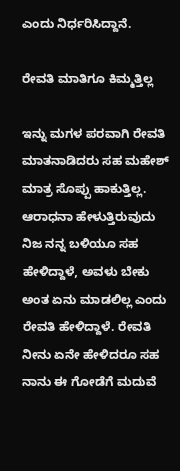ಎಂದು ನಿರ್ಧರಿಸಿದ್ದಾನೆ.

ರೇವತಿ ಮಾತಿಗೂ ಕಿಮ್ಮತ್ತಿಲ್ಲ

ಇನ್ನು ಮಗಳ ಪರವಾಗಿ ರೇವತಿ ಮಾತನಾಡಿದರು ಸಹ ಮಹೇಶ್ ಮಾತ್ರ ಸೊಪ್ಪು ಹಾಕುತ್ತಿಲ್ಲ. ಆರಾಧನಾ ಹೇಳುತ್ತಿರುವುದು ನಿಜ ನನ್ನ ಬಳಿಯೂ ಸಹ ಹೇಳಿದ್ದಾಳೆ, ಅವಳು ಬೇಕು ಅಂತ ಏನು ಮಾಡಲಿಲ್ಲ ಎಂದು ರೇವತಿ ಹೇಳಿದ್ದಾಳೆ. ರೇವತಿ ನೀನು ಏನೇ ಹೇಳಿದರೂ ಸಹ ನಾನು ಈ ಗೋಡೆಗೆ ಮದುವೆ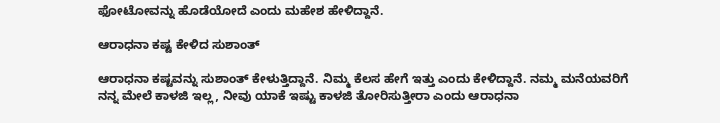ಫೋಟೋವನ್ನು ಹೊಡೆಯೋದೆ ಎಂದು ಮಹೇಶ ಹೇಳಿದ್ದಾನೆ.

ಆರಾಧನಾ ಕಷ್ಟ ಕೇಳಿದ ಸುಶಾಂತ್

ಆರಾಧನಾ ಕಷ್ಟವನ್ನು ಸುಶಾಂತ್ ಕೇಳುತ್ತಿದ್ದಾನೆ. ನಿಮ್ಮ ಕೆಲಸ ಹೇಗೆ ಇತ್ತು ಎಂದು ಕೇಳಿದ್ದಾನೆ. ನಮ್ಮ ಮನೆಯವರಿಗೆ ನನ್ನ ಮೇಲೆ‌ ಕಾಳಜಿ ಇಲ್ಲ, ನೀವು ಯಾಕೆ ಇಷ್ಟು ಕಾಳಜಿ ತೋರಿಸುತ್ತೀರಾ ಎಂದು ಆರಾಧನಾ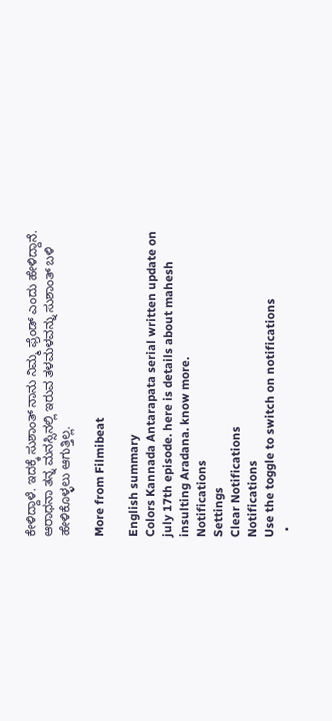ಕೇಳಿದ್ದಾಳೆ. ಇದಕ್ಕೆ ಸುಶಾಂತ್ ನಾನು ನಿಮ್ಮ ಫ್ರೆಂಡ್ ಎಂದು ಹೇಳಿದ್ದಾನೆ. ಆರಾಧನಾ ತನ್ನ ಮನಸ್ಸಿನಲ್ಲಿ ಇರುವ ತಳಮಳವನ್ನು ಸುಶಾಂತ್ ಬಳಿ ಹೇಳಿಕೊಳ್ಳಲು ಆಗುತ್ತಿಲ್ಲ.

More from Filmibeat

English summary
Colors Kannada Antarapata serial written update on july 17th episode. here is details about mahesh insulting Aradana. know more.
Notifications
Settings
Clear Notifications
Notifications
Use the toggle to switch on notifications
  •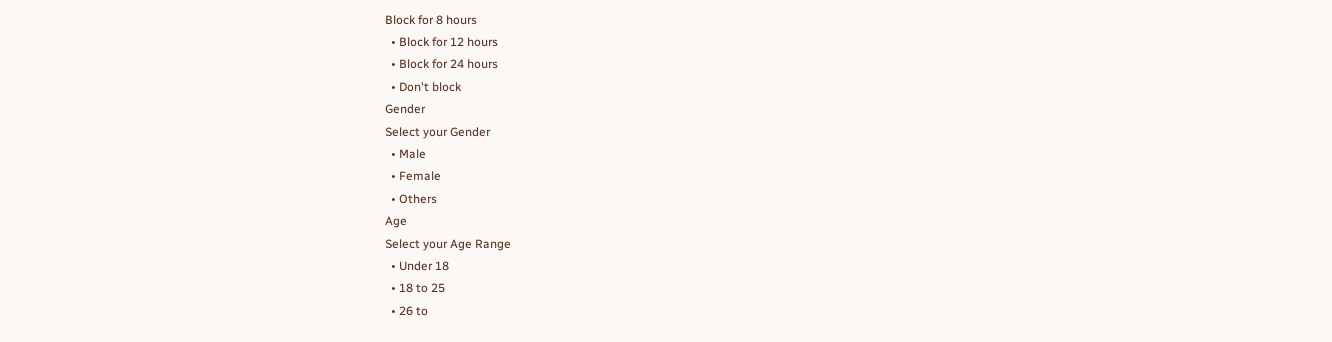Block for 8 hours
  • Block for 12 hours
  • Block for 24 hours
  • Don't block
Gender
Select your Gender
  • Male
  • Female
  • Others
Age
Select your Age Range
  • Under 18
  • 18 to 25
  • 26 to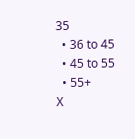35
  • 36 to 45
  • 45 to 55
  • 55+
X